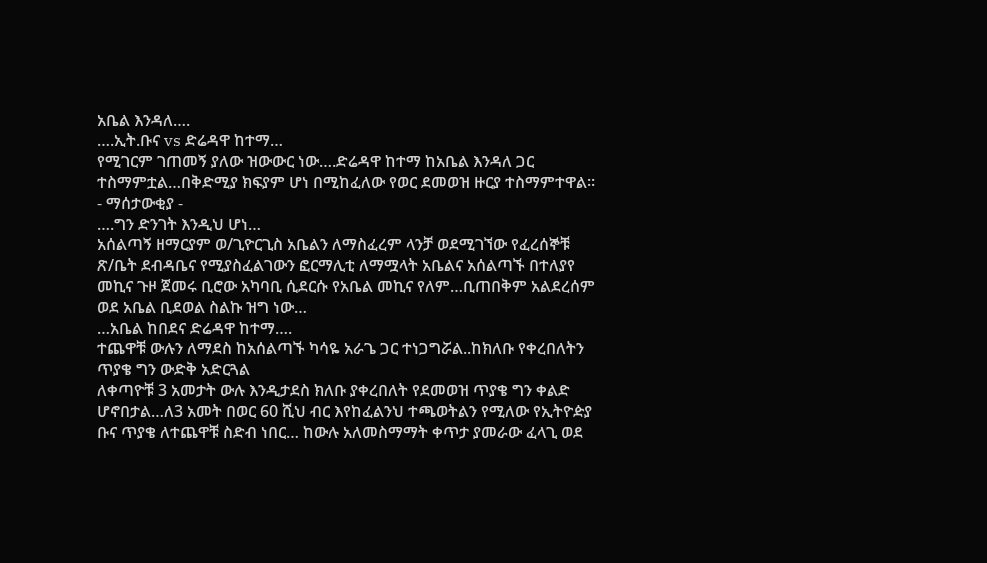አቤል እንዳለ….
….ኢት.ቡና vs ድሬዳዋ ከተማ…
የሚገርም ገጠመኝ ያለው ዝውውር ነው….ድሬዳዋ ከተማ ከአቤል እንዳለ ጋር ተስማምቷል…በቅድሚያ ክፍያም ሆነ በሚከፈለው የወር ደመወዝ ዙርያ ተስማምተዋል።
- ማሰታውቂያ -
….ግን ድንገት እንዲህ ሆነ…
አሰልጣኝ ዘማርያም ወ/ጊዮርጊስ አቤልን ለማስፈረም ላንቻ ወደሚገኘው የፈረሰኞቹ ጽ/ቤት ደብዳቤና የሚያስፈልገውን ፎርማሊቲ ለማሟላት አቤልና አሰልጣኙ በተለያየ መኪና ጉዞ ጀመሩ ቢሮው አካባቢ ሲደርሱ የአቤል መኪና የለም…ቢጠበቅም አልደረሰም ወደ አቤል ቢደወል ስልኩ ዝግ ነው…
…አቤል ከበደና ድሬዳዋ ከተማ….
ተጨዋቹ ውሉን ለማደስ ከአሰልጣኙ ካሳዬ አራጌ ጋር ተነጋግሯል..ከክለቡ የቀረበለትን ጥያቄ ግን ውድቅ አድርጓል
ለቀጣዮቹ 3 አመታት ውሉ እንዲታደስ ክለቡ ያቀረበለት የደመወዝ ጥያቄ ግን ቀልድ ሆኖበታል…ለ3 አመት በወር 60 ሺህ ብር እየከፈልንህ ተጫወትልን የሚለው የኢትዮዽያ ቡና ጥያቄ ለተጨዋቹ ስድብ ነበር… ከውሉ አለመስማማት ቀጥታ ያመራው ፈላጊ ወደ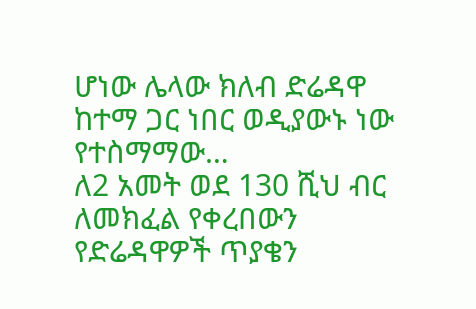ሆነው ሌላው ክለብ ድሬዳዋ ከተማ ጋር ነበር ወዲያውኑ ነው የተስማማው…
ለ2 አመት ወደ 130 ሺህ ብር ለመክፈል የቀረበውን የድሬዳዋዎች ጥያቄን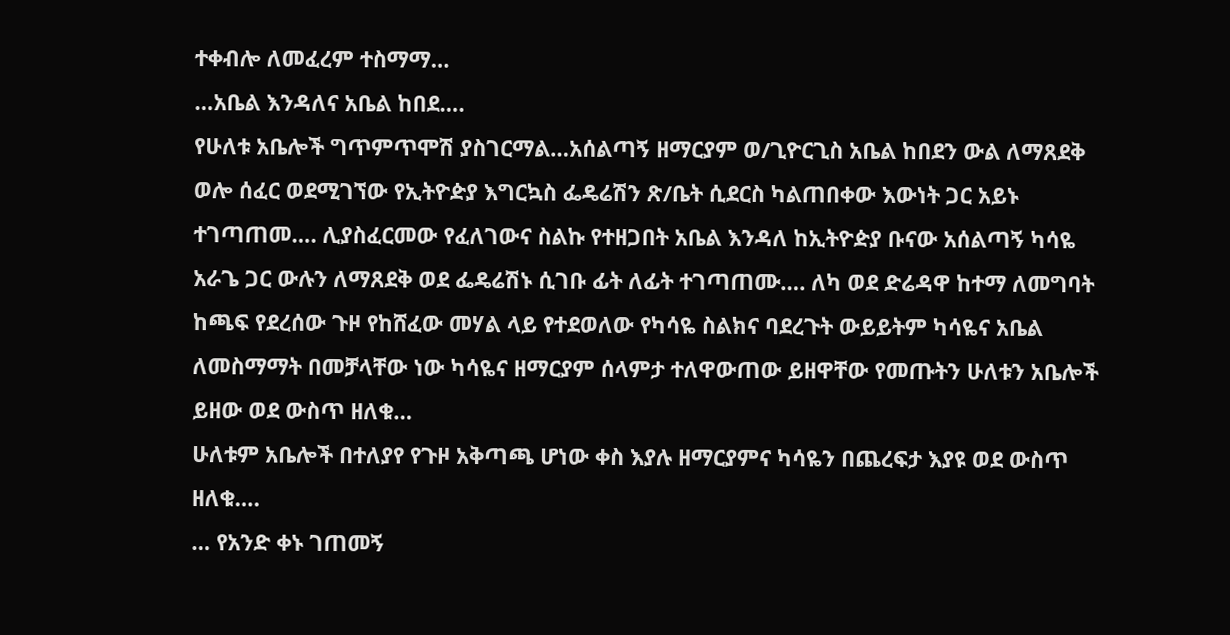ተቀብሎ ለመፈረም ተስማማ…
…አቤል እንዳለና አቤል ከበደ….
የሁለቱ አቤሎች ግጥምጥሞሽ ያስገርማል…አሰልጣኝ ዘማርያም ወ/ጊዮርጊስ አቤል ከበደን ውል ለማጸደቅ ወሎ ሰፈር ወደሚገኘው የኢትዮዽያ እግርኳስ ፌዴሬሽን ጽ/ቤት ሲደርስ ካልጠበቀው እውነት ጋር አይኑ ተገጣጠመ…. ሊያስፈርመው የፈለገውና ስልኩ የተዘጋበት አቤል እንዳለ ከኢትዮዽያ ቡናው አሰልጣኝ ካሳዬ አራጌ ጋር ውሉን ለማጸደቅ ወደ ፌዴሬሽኑ ሲገቡ ፊት ለፊት ተገጣጠሙ…. ለካ ወደ ድሬዳዋ ከተማ ለመግባት ከጫፍ የደረሰው ጉዞ የከሸፈው መሃል ላይ የተደወለው የካሳዬ ስልክና ባደረጉት ውይይትም ካሳዬና አቤል ለመስማማት በመቻላቸው ነው ካሳዬና ዘማርያም ሰላምታ ተለዋውጠው ይዘዋቸው የመጡትን ሁለቱን አቤሎች ይዘው ወደ ውስጥ ዘለቁ…
ሁለቱም አቤሎች በተለያየ የጉዞ አቅጣጫ ሆነው ቀስ እያሉ ዘማርያምና ካሳዬን በጨረፍታ እያዩ ወደ ውስጥ ዘለቁ….
… የአንድ ቀኑ ገጠመኝ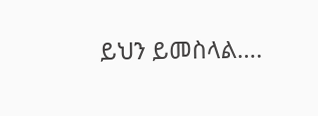ይህን ይመስላል….